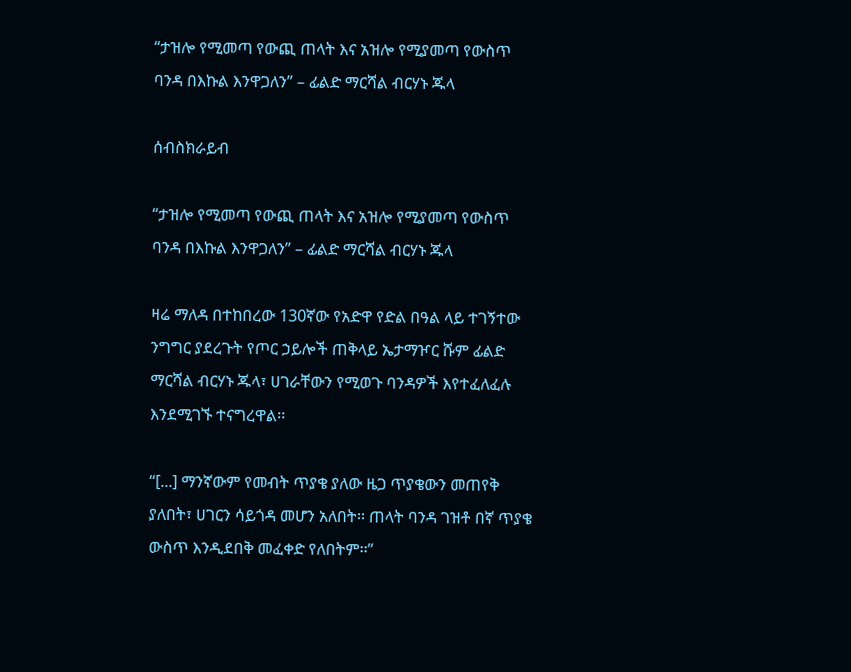“ታዝሎ የሚመጣ የውጪ ጠላት እና አዝሎ የሚያመጣ የውስጥ ባንዳ በእኩል እንዋጋለን” – ፊልድ ማርሻል ብርሃኑ ጁላ

ሰብስክራይብ

“ታዝሎ የሚመጣ የውጪ ጠላት እና አዝሎ የሚያመጣ የውስጥ ባንዳ በእኩል እንዋጋለን” – ፊልድ ማርሻል ብርሃኑ ጁላ

ዛሬ ማለዳ በተከበረው 130ኛው የአድዋ የድል በዓል ላይ ተገኝተው ንግግር ያደረጉት የጦር ኃይሎች ጠቅላይ ኤታማዦር ሹም ፊልድ ማርሻል ብርሃኑ ጁላ፣ ሀገራቸውን የሚወጉ ባንዳዎች እየተፈለፈሉ እንደሚገኙ ተናግረዋል፡፡

“[...] ማንኛውም የመብት ጥያቄ ያለው ዜጋ ጥያቄውን መጠየቅ ያለበት፣ ሀገርን ሳይጎዳ መሆን አለበት፡፡ ጠላት ባንዳ ገዝቶ በኛ ጥያቄ ውስጥ እንዲደበቅ መፈቀድ የለበትም፡፡”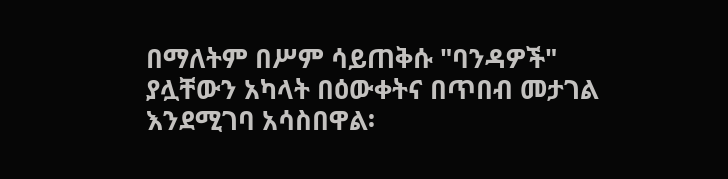በማለትም በሥም ሳይጠቅሱ "ባንዳዎች" ያሏቸውን አካላት በዕውቀትና በጥበብ መታገል እንደሚገባ አሳስበዋል፡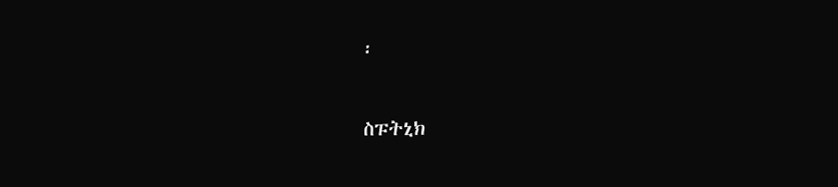፡

ስፑትኒክ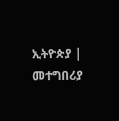ኢትዮጵያ | መተግበሪያ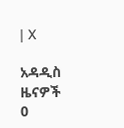| X

አዳዲስ ዜናዎች
0